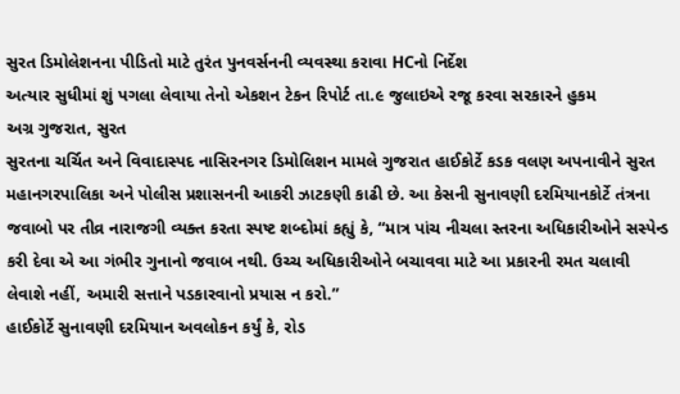સુરત ડિમોલેશનના પીડિતો માટે તુરંત પુનવર્સનની વ્યવસ્થા કરાવા HCનો નિર્દેશ
અત્યાર સુધીમાં શું પગલા લેવાયા તેનો એકશન ટેકન રિપોર્ટ તા.૯ જુલાઇએ રજૂ કરવા સરકારને હુકમ
અગ્ર ગુજરાત, સુરત
સુરતના ચર્ચિત અને વિવાદાસ્પદ નાસિરનગર ડિમોલિશન મામલે ગુજરાત હાઈકોર્ટે કડક વલણ અપનાવીને સુરત મહાનગરપાલિકા અને પોલીસ પ્રશાસનની આકરી ઝાટકણી કાઢી છે. આ કેસની સુનાવણી દરમિયાનકોર્ટે તંત્રના જવાબો પર તીવ્ર નારાજગી વ્યક્ત કરતા સ્પષ્ટ શબ્દોમાં કહ્યું કે, “માત્ર પાંચ નીચલા સ્તરના અધિકારીઓને સસ્પેન્ડ કરી દેવા એ આ ગંભીર ગુનાનો જવાબ નથી. ઉચ્ચ અધિકારીઓને બચાવવા માટે આ પ્રકારની રમત ચલાવી લેવાશે નહીં, અમારી સત્તાને પડકારવાનો પ્રયાસ ન કરો.”
હાઈકોર્ટે સુનાવણી દરમિયાન અવલોકન કર્યું કે, રોડ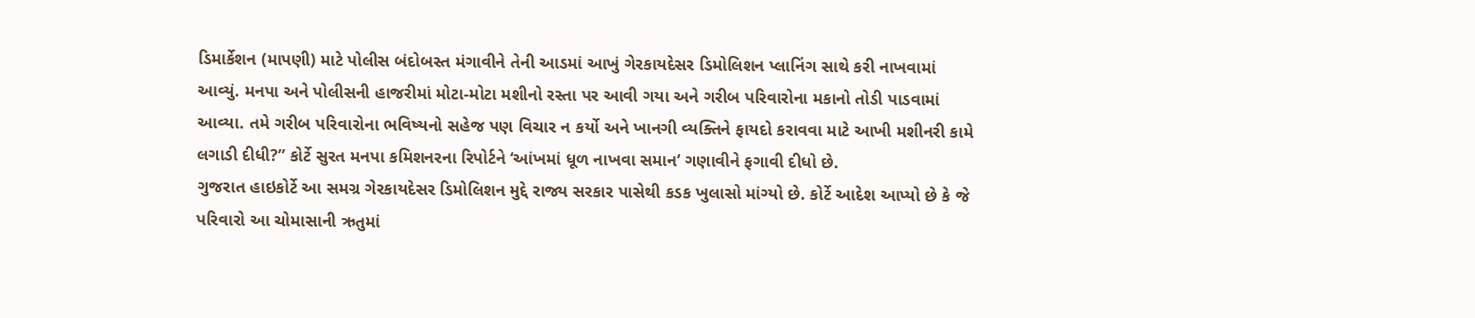ડિમાર્કેશન (માપણી) માટે પોલીસ બંદોબસ્ત મંગાવીને તેની આડમાં આખું ગેરકાયદેસર ડિમોલિશન પ્લાનિંગ સાથે કરી નાખવામાં આવ્યું. મનપા અને પોલીસની હાજરીમાં મોટા-મોટા મશીનો રસ્તા પર આવી ગયા અને ગરીબ પરિવારોના મકાનો તોડી પાડવામાં આવ્યા. તમે ગરીબ પરિવારોના ભવિષ્યનો સહેજ પણ વિચાર ન કર્યો અને ખાનગી વ્યક્તિને ફાયદો કરાવવા માટે આખી મશીનરી કામે લગાડી દીધી?” કોર્ટે સુરત મનપા કમિશનરના રિપોર્ટને ‘આંખમાં ધૂળ નાખવા સમાન’ ગણાવીને ફગાવી દીધો છે.
ગુજરાત હાઇકોર્ટે આ સમગ્ર ગેરકાયદેસર ડિમોલિશન મુદ્દે રાજ્ય સરકાર પાસેથી કડક ખુલાસો માંગ્યો છે. કોર્ટે આદેશ આપ્યો છે કે જે પરિવારો આ ચોમાસાની ઋતુમાં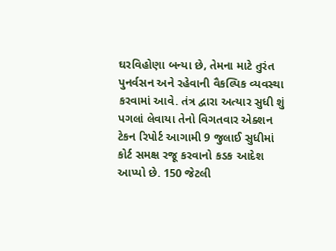ઘરવિહોણા બન્યા છે, તેમના માટે તુરંત પુનર્વસન અને રહેવાની વૈકલ્પિક વ્યવસ્થા કરવામાં આવે. તંત્ર દ્વારા અત્યાર સુધી શું પગલાં લેવાયા તેનો વિગતવાર એક્શન ટેકન રિપોર્ટ આગામી 9 જુલાઈ સુધીમાં કોર્ટ સમક્ષ રજૂ કરવાનો કડક આદેશ આપ્યો છે. 150 જેટલી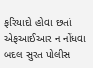ફરિયાદો હોવા છતાં એફઆઈઆર ન નોંધવા બદલ સુરત પોલીસ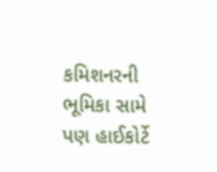કમિશનરની ભૂમિકા સામે પણ હાઈકોર્ટે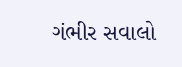ગંભીર સવાલો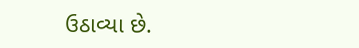ઉઠાવ્યા છે.